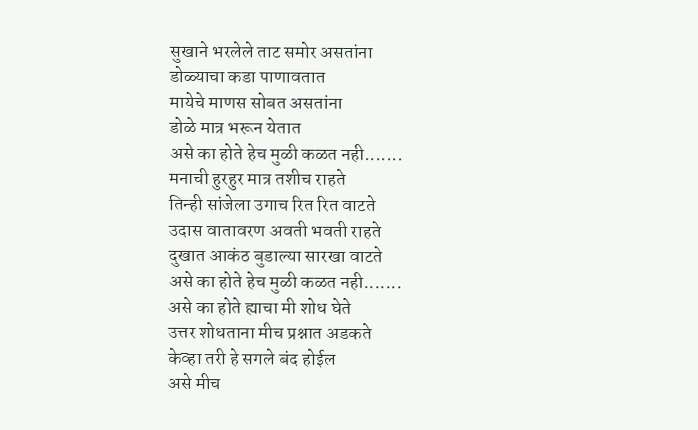सुखाने भरलेले ताट समोर असतांना
डोळ्याचा कडा पाणावतात
मायेचे माणस सोबत असतांना
डोळे मात्र भरून येतात
असे का होते हेच मुळी कळत नही.......
मनाची हुरहुर मात्र तशीच राहते
तिन्ही सांजेला उगाच रित रित वाटते
उदास वातावरण अवती भवती राहते
दुखात आकंठ बुडाल्या सारखा वाटते
असे का होते हेच मुळी कळत नही.......
असे का होते ह्याचा मी शोध घेते
उत्तर शोधताना मीच प्रश्नात अडकते
केव्हा तरी हे सगले बंद होईल
असे मीच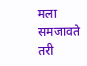मला समजावते
तरी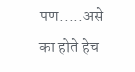पण.....असे का होते हेच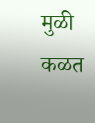मुळी कळत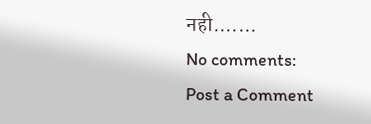नही.......
No comments:
Post a Comment